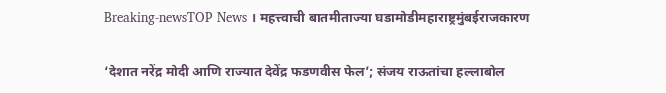Breaking-newsTOP News । महत्त्वाची बातमीताज्या घडामोडीमहाराष्ट्रमुंबईराजकारण

‘देशात नरेंद्र मोदी आणि राज्यात देवेंद्र फडणवीस फेल’; संजय राऊतांचा हल्लाबोल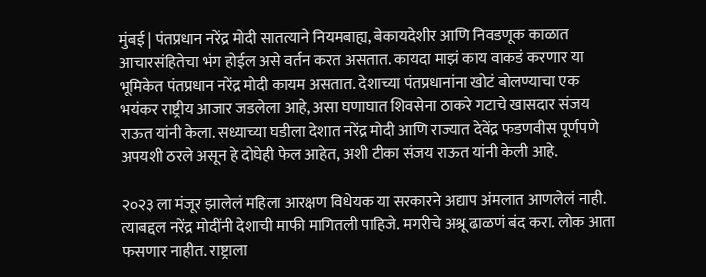मुंबई | पंतप्रधान नरेंद्र मोदी सातत्याने नियमबाह्य, बेकायदेशीर आणि निवडणूक काळात आचारसंहितेचा भंग होईल असे वर्तन करत असतात. कायदा माझं काय वाकडं करणार या भूमिकेत पंतप्रधान नरेंद्र मोदी कायम असतात. देशाच्या पंतप्रधानांना खोटं बोलण्याचा एक भयंकर राष्ट्रीय आजार जडलेला आहे, असा घणाघात शिवसेना ठाकरे गटाचे खासदार संजय राऊत यांनी केला. सध्याच्या घडीला देशात नरेंद्र मोदी आणि राज्यात देवेंद्र फडणवीस पूर्णपणे अपयशी ठरले असून हे दोघेही फेल आहेत, अशी टीका संजय राऊत यांनी केली आहे.

२०२३ ला मंजूर झालेलं महिला आरक्षण विधेयक या सरकारने अद्याप अंमलात आणलेलं नाही. त्याबद्दल नरेंद्र मोदींनी देशाची माफी मागितली पाहिजे. मगरीचे अश्रू ढाळणं बंद करा. लोक आता फसणार नाहीत. राष्ट्राला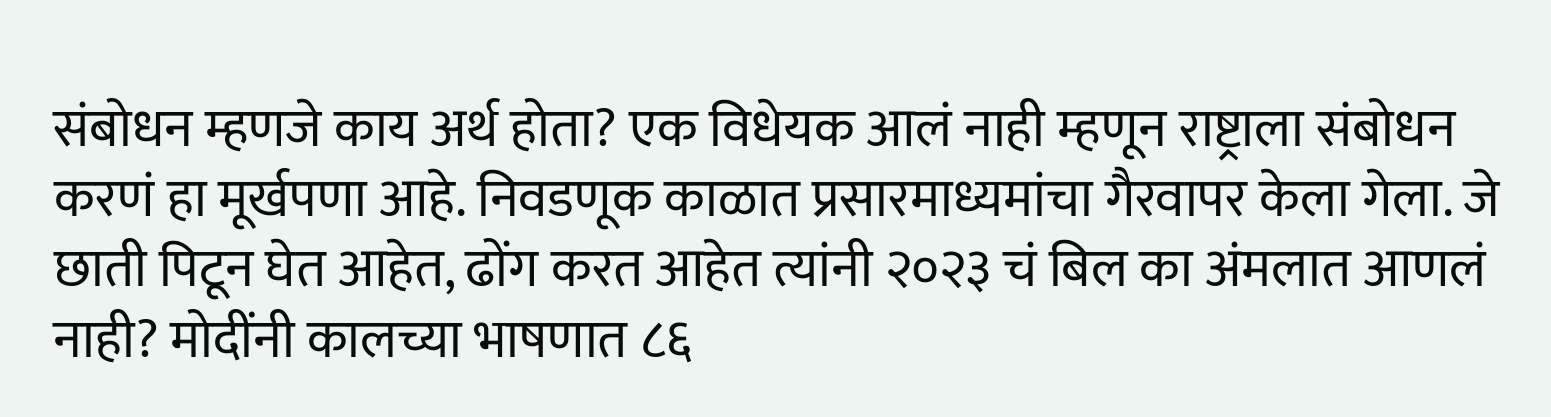संबोधन म्हणजे काय अर्थ होता? एक विधेयक आलं नाही म्हणून राष्ट्राला संबोधन करणं हा मूर्खपणा आहे. निवडणूक काळात प्रसारमाध्यमांचा गैरवापर केला गेला. जे छाती पिटून घेत आहेत, ढोंग करत आहेत त्यांनी २०२३ चं बिल का अंमलात आणलं नाही? मोदींनी कालच्या भाषणात ८६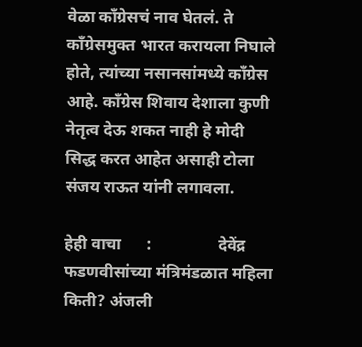वेळा काँग्रेसचं नाव घेतलं. ते काँग्रेसमुक्त भारत करायला निघाले होते, त्यांच्या नसानसांमध्ये काँग्रेस आहे. काँग्रेस शिवाय देशाला कुणी नेतृत्व देऊ शकत नाही हे मोदी सिद्ध करत आहेत असाही टोला संजय राऊत यांनी लगावला.

हेही वाचा      :                देवेंद्र फडणवीसांच्या मंत्रिमंडळात महिला किती? अंजली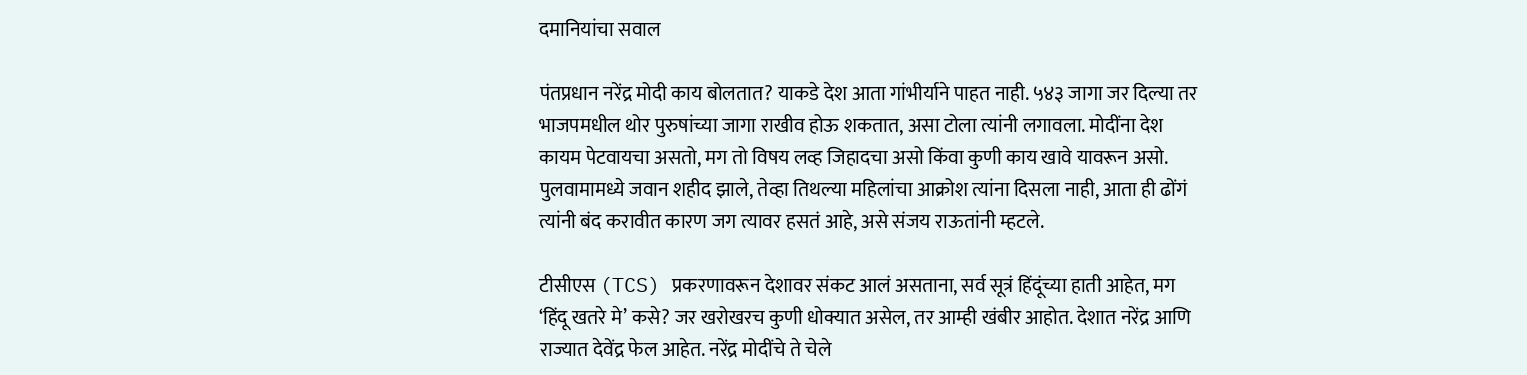दमानियांचा सवाल

पंतप्रधान नरेंद्र मोदी काय बोलतात? याकडे देश आता गांभीर्याने पाहत नाही. ५४३ जागा जर दिल्या तर भाजपमधील थोर पुरुषांच्या जागा राखीव होऊ शकतात, असा टोला त्यांनी लगावला. मोदींना देश कायम पेटवायचा असतो, मग तो विषय लव्ह जिहादचा असो किंवा कुणी काय खावे यावरून असो. पुलवामामध्ये जवान शहीद झाले, तेव्हा तिथल्या महिलांचा आक्रोश त्यांना दिसला नाही, आता ही ढोंगं त्यांनी बंद करावीत कारण जग त्यावर हसतं आहे, असे संजय राऊतांनी म्हटले.

टीसीएस (TCS) प्रकरणावरून देशावर संकट आलं असताना, सर्व सूत्रं हिंदूंच्या हाती आहेत, मग ‘हिंदू खतरे मे’ कसे? जर खरोखरच कुणी धोक्यात असेल, तर आम्ही खंबीर आहोत. देशात नरेंद्र आणि राज्यात देवेंद्र फेल आहेत. नरेंद्र मोदींचे ते चेले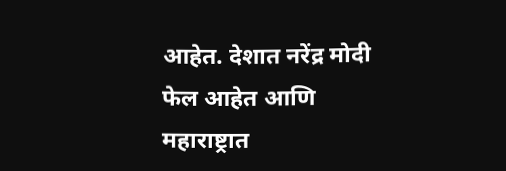आहेत. देशात नरेंद्र मोदी फेल आहेत आणि महाराष्ट्रात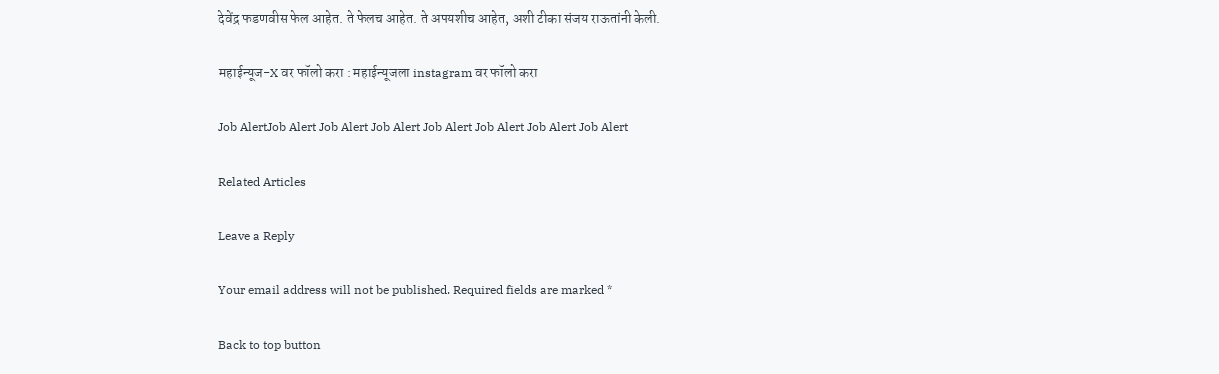देवेंद्र फडणवीस फेल आहेत. ते फेलच आहेत. ते अपयशीच आहेत, अशी टीका संजय राऊतांनी केली.

महाईन्यूज-X वर फॉलो करा : महाईन्यूजला instagram वर फॉलो करा

Job AlertJob Alert Job Alert Job Alert Job Alert Job Alert Job Alert Job Alert

Related Articles

Leave a Reply

Your email address will not be published. Required fields are marked *

Back to top button